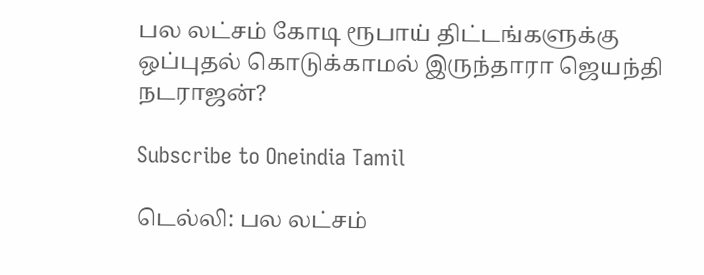பல லட்சம் கோடி ரூபாய் திட்டங்களுக்கு ஒப்புதல் கொடுக்காமல் இருந்தாரா ஜெயந்தி நடராஜன்?

Subscribe to Oneindia Tamil

டெல்லி: பல லட்சம்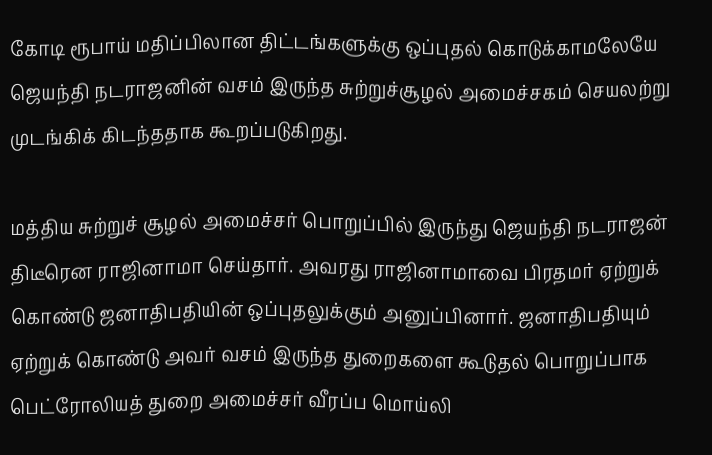கோடி ரூபாய் மதிப்பிலான திட்டங்களுக்கு ஒப்புதல் கொடுக்காமலேயே ஜெயந்தி நடராஜனின் வசம் இருந்த சுற்றுச்சூழல் அமைச்சகம் செயலற்று முடங்கிக் கிடந்ததாக கூறப்படுகிறது.

மத்திய சுற்றுச் சூழல் அமைச்சர் பொறுப்பில் இருந்து ஜெயந்தி நடராஜன் திடீரென ராஜினாமா செய்தார். அவரது ராஜினாமாவை பிரதமர் ஏற்றுக் கொண்டு ஜனாதிபதியின் ஒப்புதலுக்கும் அனுப்பினார். ஜனாதிபதியும் ஏற்றுக் கொண்டு அவர் வசம் இருந்த துறைகளை கூடுதல் பொறுப்பாக பெட்ரோலியத் துறை அமைச்சர் வீரப்ப மொய்லி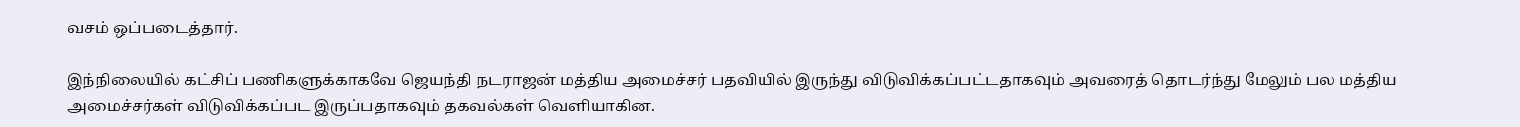வசம் ஒப்படைத்தார்.

இந்நிலையில் கட்சிப் பணிகளுக்காகவே ஜெயந்தி நடராஜன் மத்திய அமைச்சர் பதவியில் இருந்து விடுவிக்கப்பட்டதாகவும் அவரைத் தொடர்ந்து மேலும் பல மத்திய அமைச்சர்கள் விடுவிக்கப்பட இருப்பதாகவும் தகவல்கள் வெளியாகின.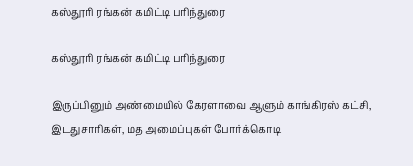கஸ்தூரி ரங்கன் கமிட்டி பரிந்துரை

கஸ்தூரி ரங்கன் கமிட்டி பரிந்துரை

இருப்பினும் அண்மையில் கேரளாவை ஆளும் காங்கிரஸ் கட்சி, இடதுசாரிகள், மத அமைப்புகள் போர்க்கொடி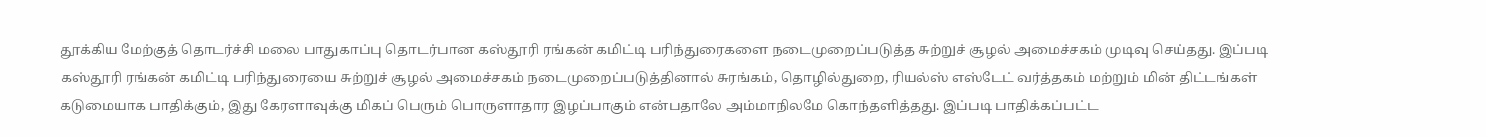தூக்கிய மேற்குத் தொடர்ச்சி மலை பாதுகாப்பு தொடர்பான கஸ்தூரி ரங்கன் கமிட்டி பரிந்துரைகளை நடைமுறைப்படுத்த சுற்றுச் சூழல் அமைச்சகம் முடிவு செய்தது. இப்படி கஸ்தூரி ரங்கன் கமிட்டி பரிந்துரையை சுற்றுச் சூழல் அமைச்சகம் நடைமுறைப்படுத்தினால் சுரங்கம், தொழில்துறை, ரியல்ஸ் எஸ்டேட் வர்த்தகம் மற்றும் மின் திட்டங்கள் கடுமையாக பாதிக்கும், இது கேரளாவுக்கு மிகப் பெரும் பொருளாதார இழப்பாகும் என்பதாலே அம்மாநிலமே கொந்தளித்தது. இப்படி பாதிக்கப்பட்ட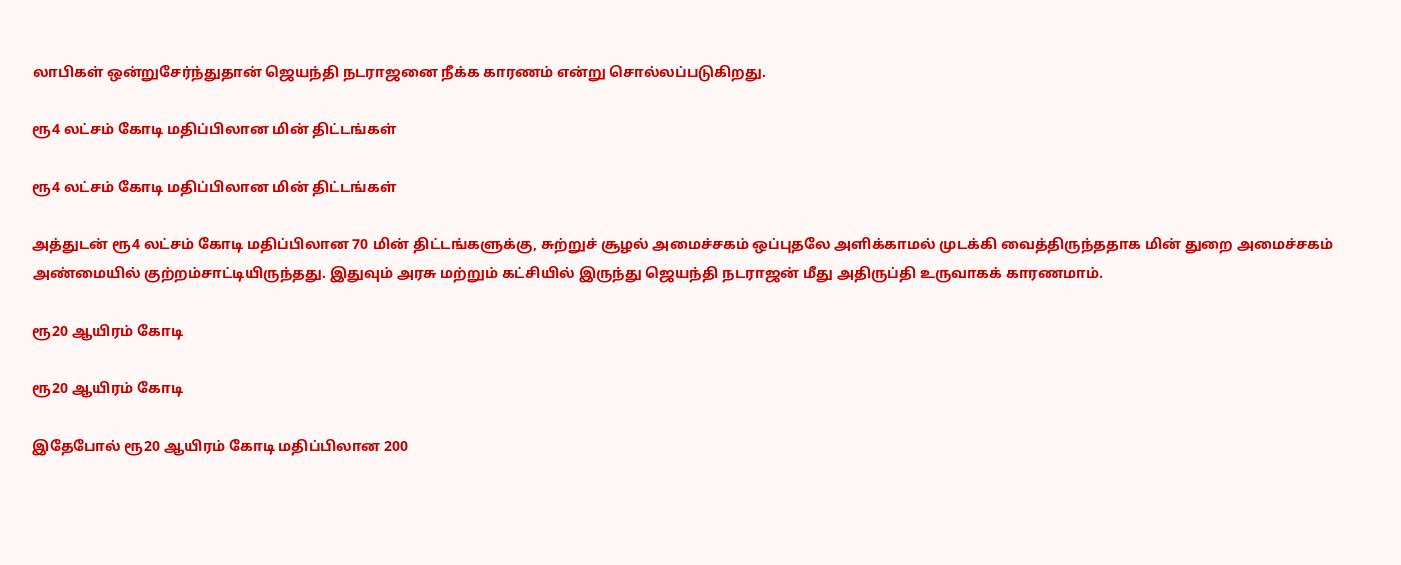லாபிகள் ஒன்றுசேர்ந்துதான் ஜெயந்தி நடராஜனை நீக்க காரணம் என்று சொல்லப்படுகிறது.

ரூ4 லட்சம் கோடி மதிப்பிலான மின் திட்டங்கள்

ரூ4 லட்சம் கோடி மதிப்பிலான மின் திட்டங்கள்

அத்துடன் ரூ4 லட்சம் கோடி மதிப்பிலான 70 மின் திட்டங்களுக்கு, சுற்றுச் சூழல் அமைச்சகம் ஒப்புதலே அளிக்காமல் முடக்கி வைத்திருந்ததாக மின் துறை அமைச்சகம் அண்மையில் குற்றம்சாட்டியிருந்தது. இதுவும் அரசு மற்றும் கட்சியில் இருந்து ஜெயந்தி நடராஜன் மீது அதிருப்தி உருவாகக் காரணமாம்.

ரூ20 ஆயிரம் கோடி

ரூ20 ஆயிரம் கோடி

இதேபோல் ரூ20 ஆயிரம் கோடி மதிப்பிலான 200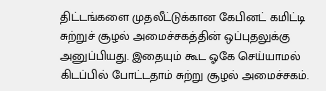திட்டங்களை முதலீட்டுக்கான கேபினட் கமிட்டி சுற்றுச் சூழல் அமைச்சகத்தின் ஒப்புதலுக்கு அனுப்பியது. இதையும் கூட ஓகே செய்யாமல் கிடப்பில் போட்டதாம் சுற்று சூழல் அமைச்சகம்.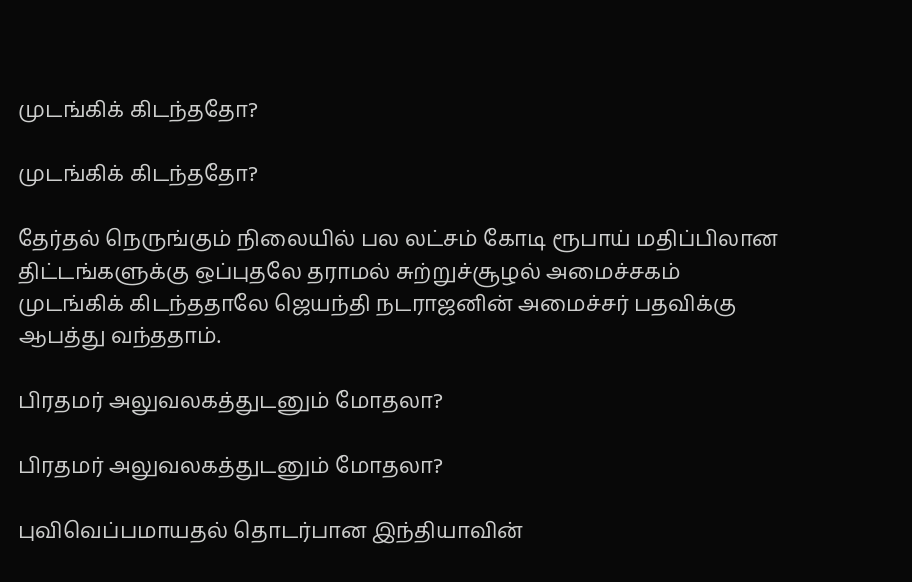முடங்கிக் கிடந்ததோ?

முடங்கிக் கிடந்ததோ?

தேர்தல் நெருங்கும் நிலையில் பல லட்சம் கோடி ரூபாய் மதிப்பிலான திட்டங்களுக்கு ஒப்புதலே தராமல் சுற்றுச்சூழல் அமைச்சகம் முடங்கிக் கிடந்ததாலே ஜெயந்தி நடராஜனின் அமைச்சர் பதவிக்கு ஆபத்து வந்ததாம்.

பிரதமர் அலுவலகத்துடனும் மோதலா?

பிரதமர் அலுவலகத்துடனும் மோதலா?

புவிவெப்பமாயதல் தொடர்பான இந்தியாவின்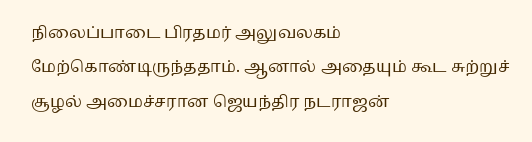நிலைப்பாடை பிரதமர் அலுவலகம் மேற்கொண்டிருந்ததாம். ஆனால் அதையும் கூட சுற்றுச் சூழல் அமைச்சரான ஜெயந்திர நடராஜன்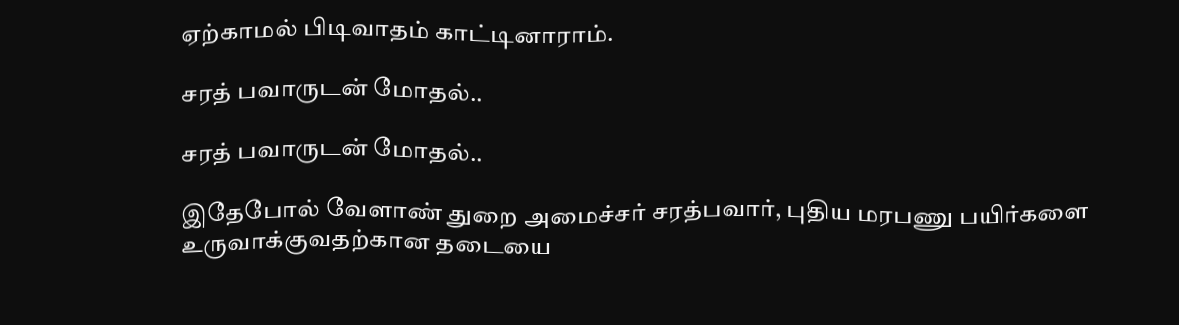ஏற்காமல் பிடிவாதம் காட்டினாராம்.

சரத் பவாருடன் மோதல்..

சரத் பவாருடன் மோதல்..

இதேபோல் வேளாண் துறை அமைச்சர் சரத்பவார், புதிய மரபணு பயிர்களை உருவாக்குவதற்கான தடையை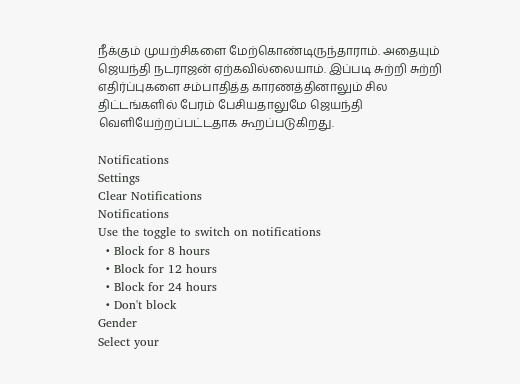நீக்கும் முயற்சிகளை மேற்கொண்டிருந்தாராம். அதையும் ஜெயந்தி நடராஜன் ஏற்கவில்லையாம். இப்படி சுற்றி சுற்றி எதிர்ப்புகளை சம்பாதித்த காரணத்தினாலும் சில திட்டங்களில் பேரம் பேசியதாலுமே ஜெயந்தி வெளியேற்றப்பட்டதாக கூறப்படுகிறது.

Notifications
Settings
Clear Notifications
Notifications
Use the toggle to switch on notifications
  • Block for 8 hours
  • Block for 12 hours
  • Block for 24 hours
  • Don't block
Gender
Select your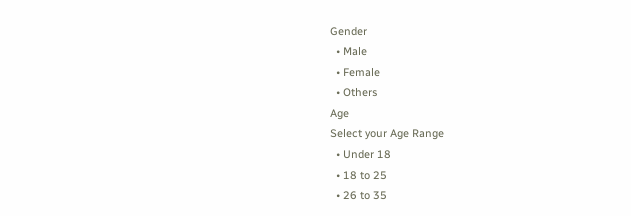Gender
  • Male
  • Female
  • Others
Age
Select your Age Range
  • Under 18
  • 18 to 25
  • 26 to 35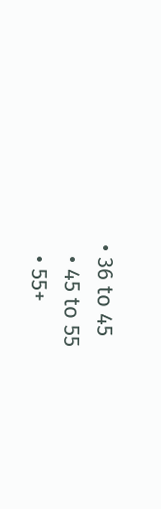• 36 to 45
  • 45 to 55
  • 55+